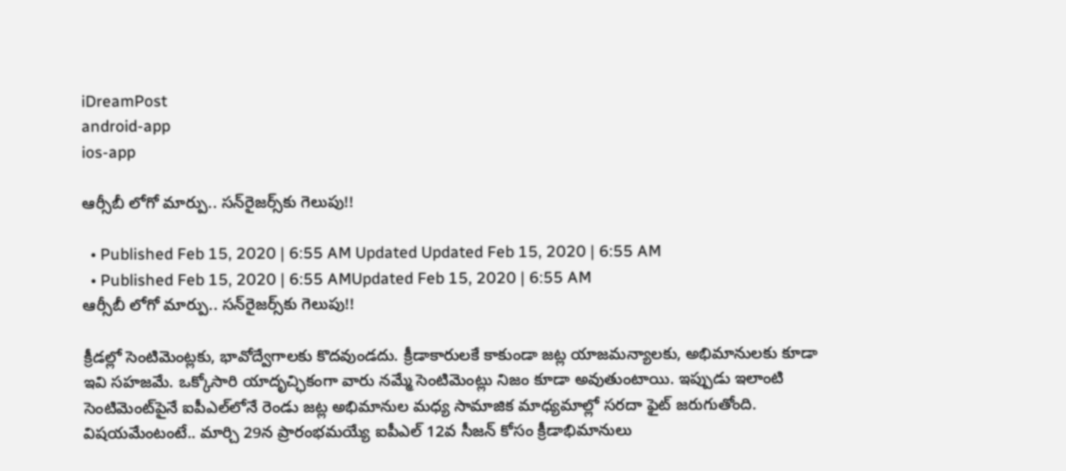iDreamPost
android-app
ios-app

ఆర్సీబీ లోగో మార్పు.. సన్‌రైజర్స్‌కు గెలుపు!!

  • Published Feb 15, 2020 | 6:55 AM Updated Updated Feb 15, 2020 | 6:55 AM
  • Published Feb 15, 2020 | 6:55 AMUpdated Feb 15, 2020 | 6:55 AM
ఆర్సీబీ లోగో మార్పు.. సన్‌రైజర్స్‌కు గెలుపు!!

క్రీడల్లో సెంటిమెంట్లకు, భావోద్వేగాలకు కొదవుండదు. క్రీడాకారులకే కాకుండా జట్ల యాజమన్యాలకు, అభిమానులకు కూడా ఇవి సహజమే. ఒక్కోసారి యాదృచ్ఛికంగా వారు నమ్మే సెంటిమెంట్లు నిజం కూడా అవుతుంటాయి. ఇప్పుడు ఇలాంటి సెంటిమెంట్‌పైనే ఐపీఎల్‌లోనే రెండు జట్ల అభిమానుల మధ్య సామాజిక మాధ్యమాల్లో సరదా ఫైట్‌ జరుగుతోంది. విషయమేంటంటే.. మార్చి 29న ప్రారంభమయ్యే ఐపీఎల్‌ 12వ సీజన్‌ కోసం క్రీడాభిమానులు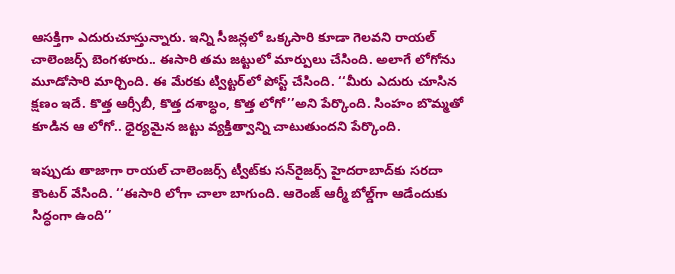ఆసక్తిగా ఎదురుచూస్తున్నారు. ఇన్ని సీజన్లలో ఒక్కసారి కూడా గెలవని రాయల్‌ చాలెంజర్స్‌ బెంగళూరు.. ఈసారి తమ జట్టులో మార్పులు చేసింది. అలాగే లోగోను మూడోసారి మార్చింది. ఈ మేరకు ట్విట్టర్‌లో పోస్ట్‌ చేసింది. ‘‘మీరు ఎదురు చూసిన క్షణం ఇదే. కొత్త ఆర్సీబీ, కొత్త దశాబ్ధం, కొత్త లోగో’’అని పేర్కొంది. సింహం బొమ్మతో కూడిన ఆ లోగో.. ధైర్యమైన జట్టు వ్యక్తిత్వాన్ని చాటుతుందని పేర్కొంది.

ఇప్పుడు తాజాగా రాయల్‌ చాలెంజర్స్‌ ట్వీట్‌కు సన్‌రైజర్స్‌ హైదరాబాద్‌కు సరదా కౌంటర్‌ వేసింది. ‘‘ఈసారి లోగా చాలా బాగుంది. ఆరెంజ్‌ ఆర్మీ బోల్డ్‌గా ఆడేందుకు సిద్ధంగా ఉంది’’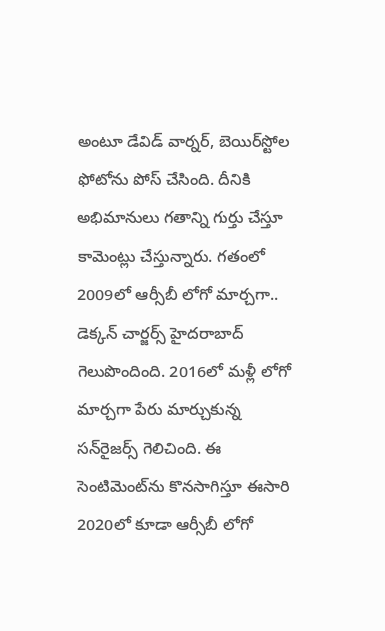అంటూ డేవిడ్‌ వార్నర్, బెయిర్‌స్టోల ఫోటోను పోస్‌ చేసింది. దీనికి అభిమానులు గతాన్ని గుర్తు చేస్తూ కామెంట్లు చేస్తున్నారు. గతంలో 2009లో ఆర్సీబీ లోగో మార్చగా.. డెక్కన్‌ చార్జర్స్‌ హైదరాబాద్‌ గెలుపొందింది. 2016లో మళ్లీ లోగో మార్చగా పేరు మార్చుకున్న సన్‌రైజర్స్‌ గెలిచింది. ఈ సెంటిమెంట్‌ను కొనసాగిస్తూ ఈసారి 2020లో కూడా ఆర్సీబీ లోగో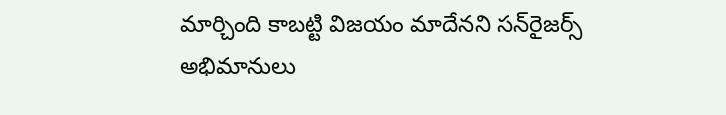మార్చింది కాబట్టి విజయం మాదేనని సన్‌రైజర్స్‌ అభిమానులు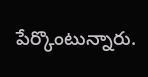పేర్కొంటున్నారు.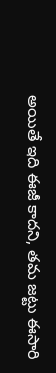అయితే ఇది ఈజీ కాదని, తమ జట్టు ఈసారి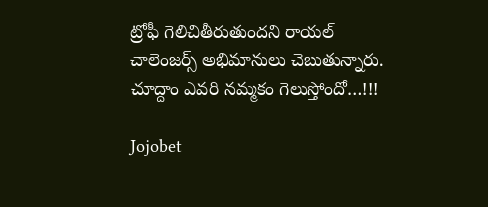ట్రోఫీ గెలిచితీరుతుందని రాయల్‌ చాలెంజర్స్‌ అభిమానులు చెబుతున్నారు. చూద్దాం ఎవరి నమ్మకం గెలుస్తోందో…!!!

Jojobet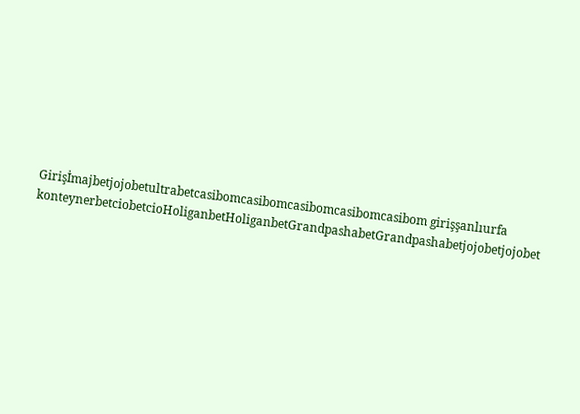Girişİmajbetjojobetultrabetcasibomcasibomcasibomcasibomcasibom girişşanlıurfa konteynerbetciobetcioHoliganbetHoliganbetGrandpashabetGrandpashabetjojobetjojobet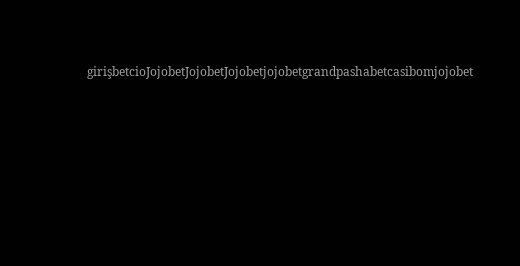girişbetcioJojobetJojobetJojobetjojobetgrandpashabetcasibomjojobet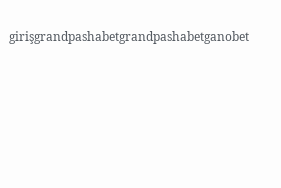girişgrandpashabetgrandpashabetganobet